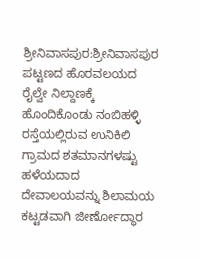ಶ್ರೀನಿವಾಸಪುರ:ಶ್ರೀನಿವಾಸಪುರ ಪಟ್ಟಣದ ಹೊರವಲಯದ ರೈಲ್ವೇ ನಿಲ್ದಾಣಕ್ಕೆ ಹೊಂದಿಕೊಂಡು ನಂಬಿಹಳ್ಳಿ ರಸ್ತೆಯಲ್ಲಿರುವ ಉನಿಕಿಲಿ ಗ್ರಾಮದ ಶತಮಾನಗಳಷ್ಟು ಹಳೆಯದಾದ ದೇವಾಲಯವನ್ನು ಶಿಲಾಮಯ ಕಟ್ಟಡವಾಗಿ ಜೀರ್ಣೋದ್ಧಾರ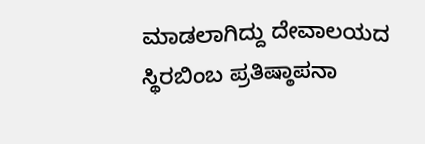ಮಾಡಲಾಗಿದ್ದು ದೇವಾಲಯದ ಸ್ಥಿರಬಿಂಬ ಪ್ರತಿಷ್ಠಾಪನಾ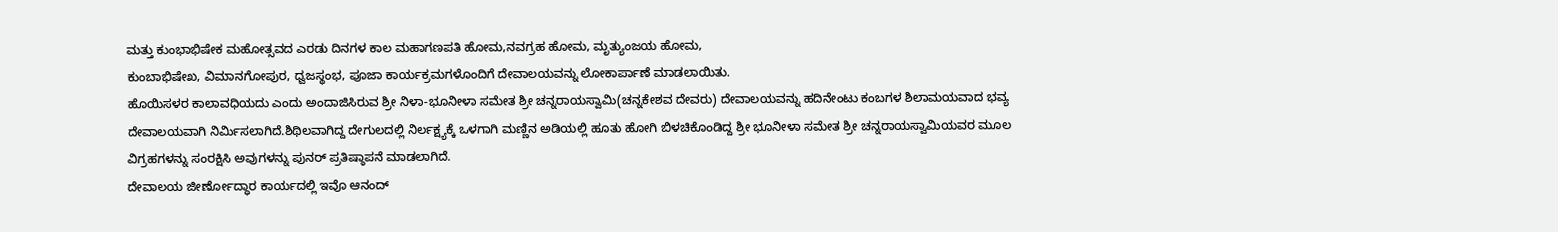ಮತ್ತು ಕುಂಭಾಭಿಷೇಕ ಮಹೋತ್ಸವದ ಎರಡು ದಿನಗಳ ಕಾಲ ಮಹಾಗಣಪತಿ ಹೋಮ,ನವಗ್ರಹ ಹೋಮ, ಮೃತ್ಯುಂಜಯ ಹೋಮ,
ಕುಂಬಾಭಿಷೇಖ, ವಿಮಾನಗೋಪುರ, ಧ್ವಜಸ್ಥಂಭ, ಪೂಜಾ ಕಾರ್ಯಕ್ರಮಗಳೊಂದಿಗೆ ದೇವಾಲಯವನ್ನು ಲೋಕಾರ್ಪಾಣೆ ಮಾಡಲಾಯಿತು.
ಹೊಯಿಸಳರ ಕಾಲಾವಧಿಯದು ಎಂದು ಅಂದಾಜಿಸಿರುವ ಶ್ರೀ ನಿಳಾ-ಭೂನೀಳಾ ಸಮೇತ ಶ್ರೀ ಚನ್ನರಾಯಸ್ವಾಮಿ(ಚನ್ನಕೇಶವ ದೇವರು) ದೇವಾಲಯವನ್ನು ಹದಿನೇಂಟು ಕಂಬಗಳ ಶಿಲಾಮಯವಾದ ಭವ್ಯ ದೇವಾಲಯವಾಗಿ ನಿರ್ಮಿಸಲಾಗಿದೆ.ಶಿಥಿಲವಾಗಿದ್ದ ದೇಗುಲದಲ್ಲಿ ನಿರ್ಲಕ್ಷ್ಯಕ್ಕೆ ಒಳಗಾಗಿ ಮಣ್ಣಿನ ಅಡಿಯಲ್ಲಿ ಹೂತು ಹೋಗಿ ಬಿಳಚಿಕೊಂಡಿದ್ದ ಶ್ರೀ ಭೂನೀಳಾ ಸಮೇತ ಶ್ರೀ ಚನ್ನರಾಯಸ್ವಾಮಿಯವರ ಮೂಲ ವಿಗ್ರಹಗಳನ್ನು ಸಂರಕ್ಷಿಸಿ ಅವುಗಳನ್ನು ಪುನರ್ ಪ್ರತಿಷ್ಠಾಪನೆ ಮಾಡಲಾಗಿದೆ.
ದೇವಾಲಯ ಜೀರ್ಣೋದ್ಧಾರ ಕಾರ್ಯದಲ್ಲಿ ಇವೊ ಆನಂದ್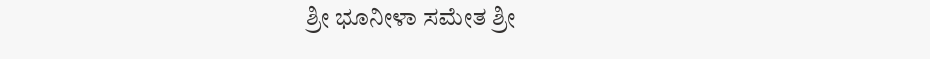ಶ್ರೀ ಭೂನೀಳಾ ಸಮೇತ ಶ್ರೀ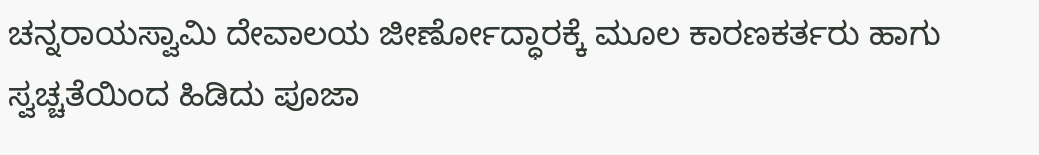ಚನ್ನರಾಯಸ್ವಾಮಿ ದೇವಾಲಯ ಜೀರ್ಣೋದ್ಧಾರಕ್ಕೆ ಮೂಲ ಕಾರಣಕರ್ತರು ಹಾಗು ಸ್ವಚ್ಚತೆಯಿಂದ ಹಿಡಿದು ಪೂಜಾ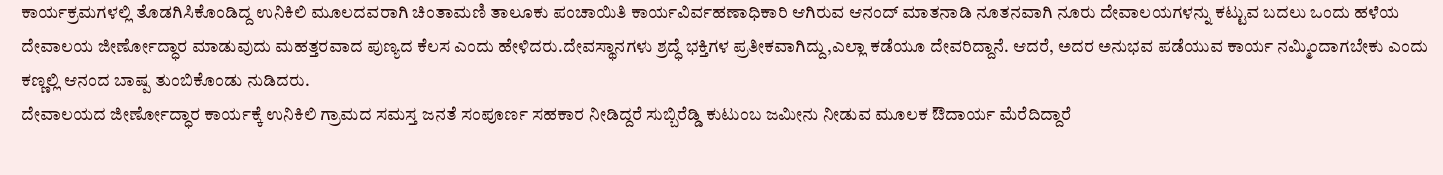ಕಾರ್ಯಕ್ರಮಗಳಲ್ಲಿ ತೊಡಗಿಸಿಕೊಂಡಿದ್ದ ಉನಿಕಿಲಿ ಮೂಲದವರಾಗಿ ಚಿಂತಾಮಣಿ ತಾಲೂಕು ಪಂಚಾಯಿತಿ ಕಾರ್ಯವಿರ್ವಹಣಾಧಿಕಾರಿ ಆಗಿರುವ ಆನಂದ್ ಮಾತನಾಡಿ ನೂತನವಾಗಿ ನೂರು ದೇವಾಲಯಗಳನ್ನು ಕಟ್ಟುವ ಬದಲು ಒಂದು ಹಳೆಯ ದೇವಾಲಯ ಜೀರ್ಣೋದ್ಧಾರ ಮಾಡುವುದು ಮಹತ್ತರವಾದ ಪುಣ್ಯದ ಕೆಲಸ ಎಂದು ಹೇಳಿದರು.ದೇವಸ್ಥಾನಗಳು ಶ್ರದ್ಧೆ ಭಕ್ತಿಗಳ ಪ್ರತೀಕವಾಗಿದ್ದು,ಎಲ್ಲಾ ಕಡೆಯೂ ದೇವರಿದ್ದಾನೆ. ಆದರೆ, ಅದರ ಅನುಭವ ಪಡೆಯುವ ಕಾರ್ಯ ನಮ್ಮಿಂದಾಗಬೇಕು ಎಂದು ಕಣ್ಣಲ್ಲಿ ಆನಂದ ಬಾಷ್ಪ ತುಂಬಿಕೊಂಡು ನುಡಿದರು.
ದೇವಾಲಯದ ಜೀರ್ಣೋದ್ಧಾರ ಕಾರ್ಯಕ್ಕೆ ಉನಿಕಿಲಿ ಗ್ರಾಮದ ಸಮಸ್ತ ಜನತೆ ಸಂಪೂರ್ಣ ಸಹಕಾರ ನೀಡಿದ್ದರೆ ಸುಬ್ಬಿರೆಡ್ಡಿ ಕುಟುಂಬ ಜಮೀನು ನೀಡುವ ಮೂಲಕ ಔದಾರ್ಯ ಮೆರೆದಿದ್ದಾರೆ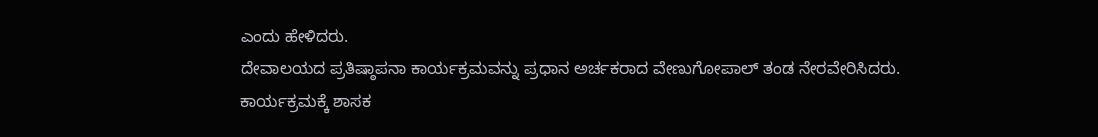ಎಂದು ಹೇಳಿದರು.
ದೇವಾಲಯದ ಪ್ರತಿಷ್ಠಾಪನಾ ಕಾರ್ಯಕ್ರಮವನ್ನು ಪ್ರಧಾನ ಅರ್ಚಕರಾದ ವೇಣುಗೋಪಾಲ್ ತಂಡ ನೇರವೇರಿಸಿದರು.
ಕಾರ್ಯಕ್ರಮಕ್ಕೆ ಶಾಸಕ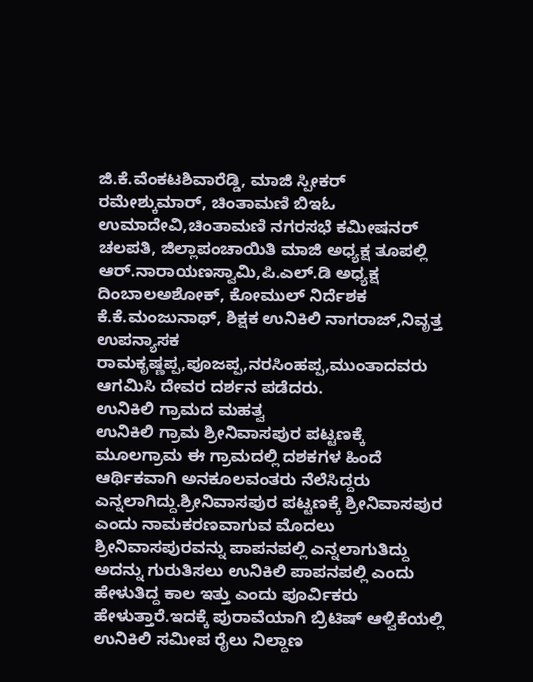ಜಿ.ಕೆ.ವೆಂಕಟಶಿವಾರೆಡ್ಡಿ, ಮಾಜಿ ಸ್ಪೀಕರ್ ರಮೇಶ್ಕುಮಾರ್, ಚಿಂತಾಮಣಿ ಬಿಇಓ ಉಮಾದೇವಿ,ಚಿಂತಾಮಣಿ ನಗರಸಭೆ ಕಮೀಷನರ್ ಚಲಪತಿ, ಜಿಲ್ಲಾಪಂಚಾಯಿತಿ ಮಾಜಿ ಅಧ್ಯಕ್ಷ ತೂಪಲ್ಲಿ ಆರ್.ನಾರಾಯಣಸ್ವಾಮಿ,ಪಿ.ಎಲ್.ಡಿ ಅಧ್ಯಕ್ಷ ದಿಂಬಾಲಅಶೋಕ್, ಕೋಮುಲ್ ನಿರ್ದೆಶಕ ಕೆ.ಕೆ.ಮಂಜುನಾಥ್, ಶಿಕ್ಷಕ ಉನಿಕಿಲಿ ನಾಗರಾಜ್,ನಿವೃತ್ತ ಉಪನ್ಯಾಸಕ ರಾಮಕೃಷ್ಣಪ್ಪ,ಪೂಜಪ್ಪ,ನರಸಿಂಹಪ್ಪ,ಮುಂತಾದವರು ಆಗಮಿಸಿ ದೇವರ ದರ್ಶನ ಪಡೆದರು.
ಉನಿಕಿಲಿ ಗ್ರಾಮದ ಮಹತ್ವ
ಉನಿಕಿಲಿ ಗ್ರಾಮ ಶ್ರೀನಿವಾಸಪುರ ಪಟ್ಟಣಕ್ಕೆ ಮೂಲಗ್ರಾಮ ಈ ಗ್ರಾಮದಲ್ಲಿ ದಶಕಗಳ ಹಿಂದೆ ಆರ್ಥಿಕವಾಗಿ ಅನಕೂಲವಂತರು ನೆಲೆಸಿದ್ದರು ಎನ್ನಲಾಗಿದ್ದು.ಶ್ರೀನಿವಾಸಪುರ ಪಟ್ಟಣಕ್ಕೆ ಶ್ರೀನಿವಾಸಪುರ ಎಂದು ನಾಮಕರಣವಾಗುವ ಮೊದಲು ಶ್ರೀನಿವಾಸಪುರವನ್ನು ಪಾಪನಪಲ್ಲಿ ಎನ್ನಲಾಗುತಿದ್ದು ಅದನ್ನು ಗುರುತಿಸಲು ಉನಿಕಿಲಿ ಪಾಪನಪಲ್ಲಿ ಎಂದು ಹೇಳುತಿದ್ದ ಕಾಲ ಇತ್ತು ಎಂದು ಪೂರ್ವಿಕರು ಹೇಳುತ್ತಾರೆ.ಇದಕ್ಕೆ ಪುರಾವೆಯಾಗಿ ಬ್ರಿಟಿಷ್ ಆಳ್ವಿಕೆಯಲ್ಲಿ ಉನಿಕಿಲಿ ಸಮೀಪ ರೈಲು ನಿಲ್ದಾಣ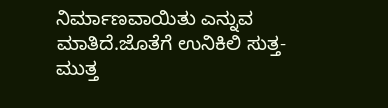ನಿರ್ಮಾಣವಾಯಿತು ಎನ್ನುವ ಮಾತಿದೆ.ಜೊತೆಗೆ ಉನಿಕಿಲಿ ಸುತ್ತ-ಮುತ್ತ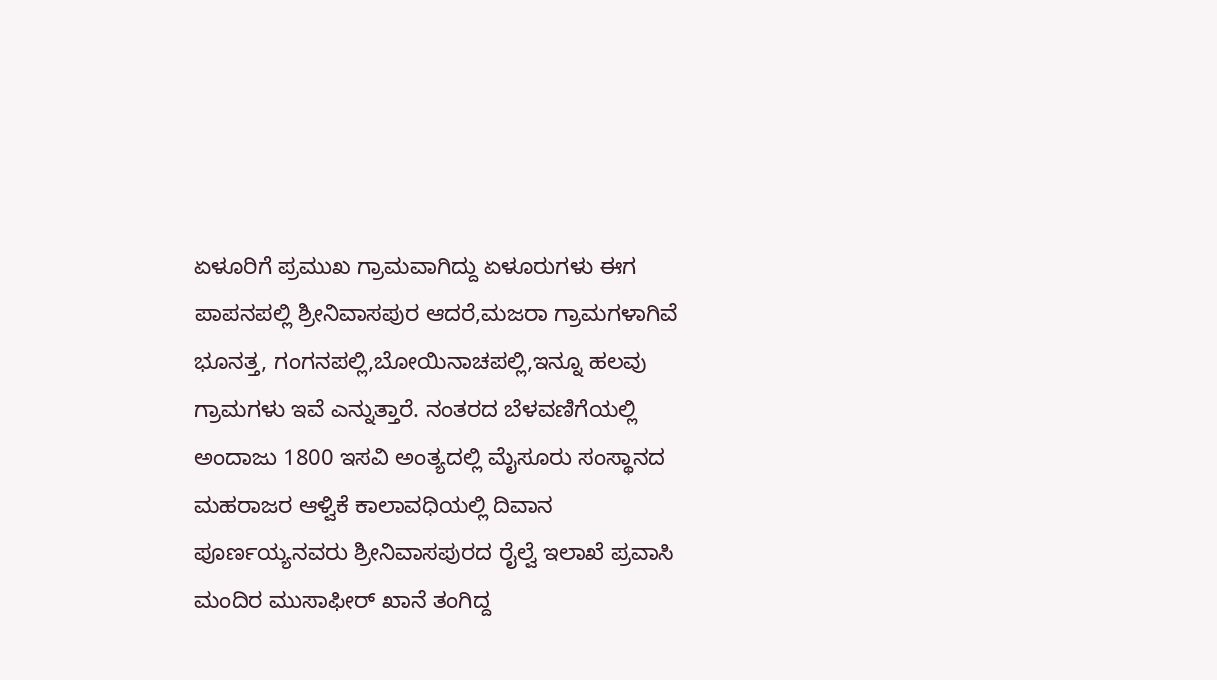ಏಳೂರಿಗೆ ಪ್ರಮುಖ ಗ್ರಾಮವಾಗಿದ್ದು ಏಳೂರುಗಳು ಈಗ ಪಾಪನಪಲ್ಲಿ ಶ್ರೀನಿವಾಸಪುರ ಆದರೆ,ಮಜರಾ ಗ್ರಾಮಗಳಾಗಿವೆ ಭೂನತ್ತ, ಗಂಗನಪಲ್ಲಿ,ಬೋಯಿನಾಚಪಲ್ಲಿ,ಇನ್ನೂ ಹಲವು ಗ್ರಾಮಗಳು ಇವೆ ಎನ್ನುತ್ತಾರೆ. ನಂತರದ ಬೆಳವಣಿಗೆಯಲ್ಲಿ ಅಂದಾಜು 1800 ಇಸವಿ ಅಂತ್ಯದಲ್ಲಿ ಮೈಸೂರು ಸಂಸ್ಥಾನದ ಮಹರಾಜರ ಆಳ್ವಿಕೆ ಕಾಲಾವಧಿಯಲ್ಲಿ ದಿವಾನ ಪೂರ್ಣಯ್ಯನವರು ಶ್ರೀನಿವಾಸಪುರದ ರೈಲ್ವೆ ಇಲಾಖೆ ಪ್ರವಾಸಿ ಮಂದಿರ ಮುಸಾಫೀರ್ ಖಾನೆ ತಂಗಿದ್ದ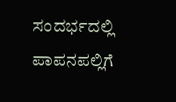ಸಂದರ್ಭದಲ್ಲಿ ಪಾಪನಪಲ್ಲಿಗೆ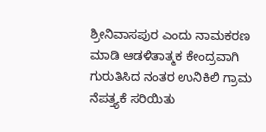ಶ್ರೀನಿವಾಸಪುರ ಎಂದು ನಾಮಕರಣ ಮಾಡಿ ಆಡಳಿತಾತ್ಮಕ ಕೇಂದ್ರವಾಗಿ ಗುರುತಿಸಿದ ನಂತರ ಉನಿಕಿಲಿ ಗ್ರಾಮ ನೆಪತ್ತ್ಯಕೆ ಸರಿಯಿತು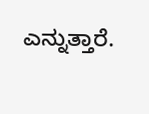ಎನ್ನುತ್ತಾರೆ.